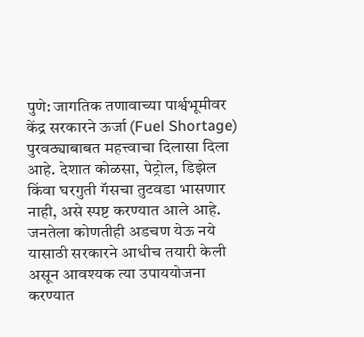पुणे: जागतिक तणावाच्या पार्श्वभूमीवर केंद्र सरकारने ऊर्जा (Fuel Shortage) पुरवठ्याबाबत महत्त्वाचा दिलासा दिला आहे. देशात कोळसा, पेट्रोल, डिझेल किंवा घरगुती गॅसचा तुटवडा भासणार नाही, असे स्पष्ट करण्यात आले आहे. जनतेला कोणतीही अडचण येऊ नये यासाठी सरकारने आधीच तयारी केली असून आवश्यक त्या उपाययोजना करण्यात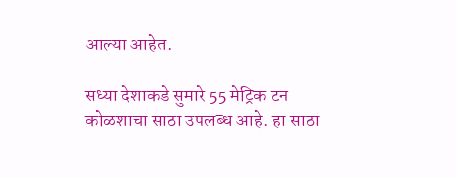आल्या आहेत.

सध्या देशाकडे सुमारे 55 मेट्रिक टन कोळशाचा साठा उपलब्ध आहे. हा साठा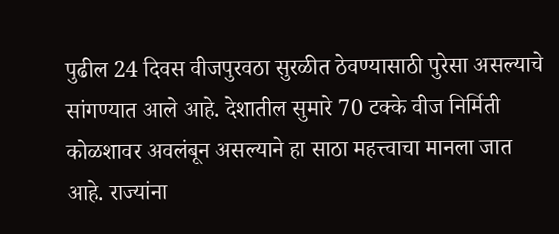पुढील 24 दिवस वीजपुरवठा सुरळीत ठेवण्यासाठी पुरेसा असल्याचे सांगण्यात आले आहे. देशातील सुमारे 70 टक्के वीज निर्मिती कोळशावर अवलंबून असल्याने हा साठा महत्त्वाचा मानला जात आहे. राज्यांना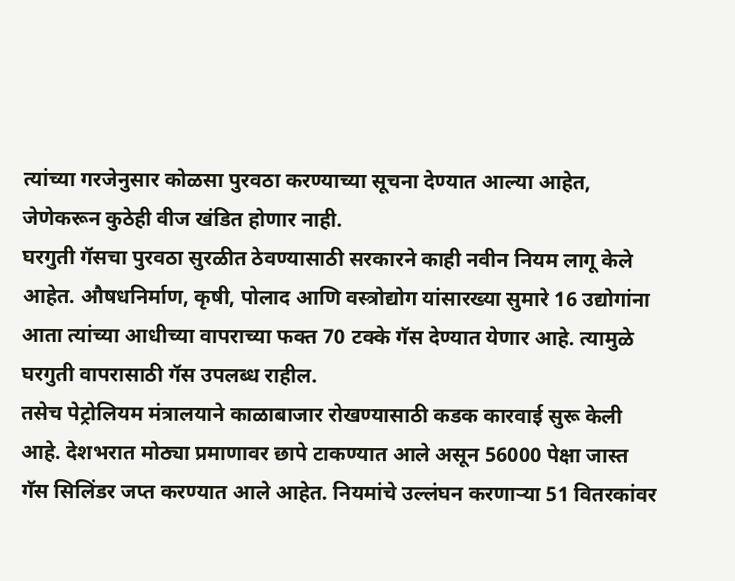त्यांच्या गरजेनुसार कोळसा पुरवठा करण्याच्या सूचना देण्यात आल्या आहेत, जेणेकरून कुठेही वीज खंडित होणार नाही.
घरगुती गॅसचा पुरवठा सुरळीत ठेवण्यासाठी सरकारने काही नवीन नियम लागू केले आहेत. औषधनिर्माण, कृषी, पोलाद आणि वस्त्रोद्योग यांसारख्या सुमारे 16 उद्योगांना आता त्यांच्या आधीच्या वापराच्या फक्त 70 टक्के गॅस देण्यात येणार आहे. त्यामुळे घरगुती वापरासाठी गॅस उपलब्ध राहील.
तसेच पेट्रोलियम मंत्रालयाने काळाबाजार रोखण्यासाठी कडक कारवाई सुरू केली आहे. देशभरात मोठ्या प्रमाणावर छापे टाकण्यात आले असून 56000 पेक्षा जास्त गॅस सिलिंडर जप्त करण्यात आले आहेत. नियमांचे उल्लंघन करणाऱ्या 51 वितरकांवर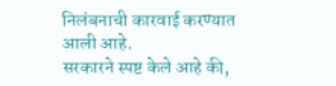निलंबनाची कारवाई करण्यात आली आहे.
सरकारने स्पष्ट केले आहे की,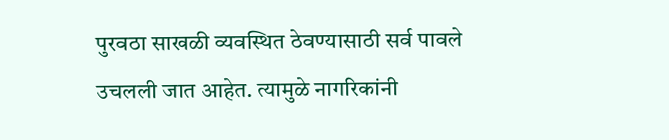पुरवठा साखळी व्यवस्थित ठेवण्यासाठी सर्व पावले उचलली जात आहेत. त्यामुळे नागरिकांनी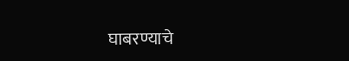घाबरण्याचे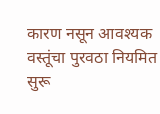कारण नसून आवश्यक वस्तूंचा पुरवठा नियमित सुरू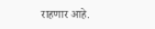राहणार आहे.